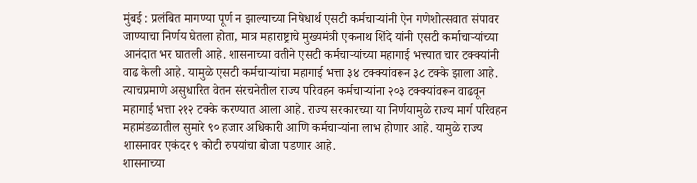मुंबई : प्रलंबित मागण्या पूर्ण न झाल्याच्या निषेधार्थ एसटी कर्मचाऱ्यांनी ऐन गणेशोत्सवात संपावर जाण्याचा निर्णय घेतला होता, मात्र महाराष्ट्राचे मुख्यमंत्री एकनाथ शिंदे यांनी एसटी कर्माचाऱ्यांच्या आनंदात भर घातली आहे. शासनाच्या वतीने एसटी कर्मचाऱ्यांच्या महागाई भत्त्यात चार टक्क्यांनी वाढ केली आहे. यामुळे एसटी कर्मचाऱ्यांचा महागाई भत्ता ३४ टक्क्यांवरून ३८ टक्के झाला आहे.
त्याचप्रमाणे असुधारित वेतन संरचनेतील राज्य परिवहन कर्मचाऱ्यांना २०३ टक्क्यांवरून वाढवून महागाई भत्ता २१२ टक्के करण्यात आला आहे. राज्य सरकारच्या या निर्णयामुळे राज्य मार्ग परिवहन महामंडळातील सुमारे ९० हजार अधिकारी आणि कर्मचाऱ्यांना लाभ होणार आहे. यामुळे राज्य शासनावर एकंदर ९ कोटी रुपयांचा बोजा पडणार आहे.
शासनाच्या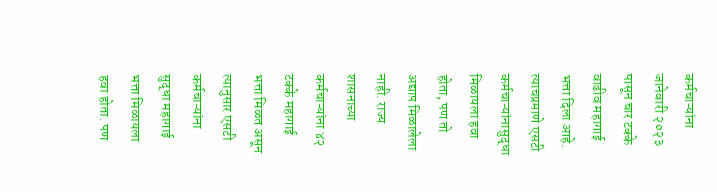कर्मचाऱ्यांना जानेवारी २०२३ पासून चार टक्के वाढीव महागाई भत्ता दिला आहे. त्याचप्रमाणे एसटी कर्मचाऱ्यांनासुद्धा मिळायला हवा होता, पण तो अद्याप मिळालेला नाही. राज्य शासनाच्या कर्मचाऱ्यांना ४२ टक्के महागाई भत्ता मिळत असून त्यानुसार एसटी कर्मचाऱ्यांना सुद्धा महागाई भत्ता मिळायला हवा होता. पण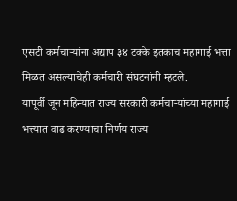एसटी कर्मचाऱ्यांना अद्याप ३४ टक्के इतकाच महागाई भत्ता मिळत असल्याचेही कर्मचारी संघटनांनी म्हटले.
यापूर्वी जून महिन्यात राज्य सरकारी कर्मचाऱ्यांच्या महागाई भत्त्यात वाढ करण्याचा निर्णय राज्य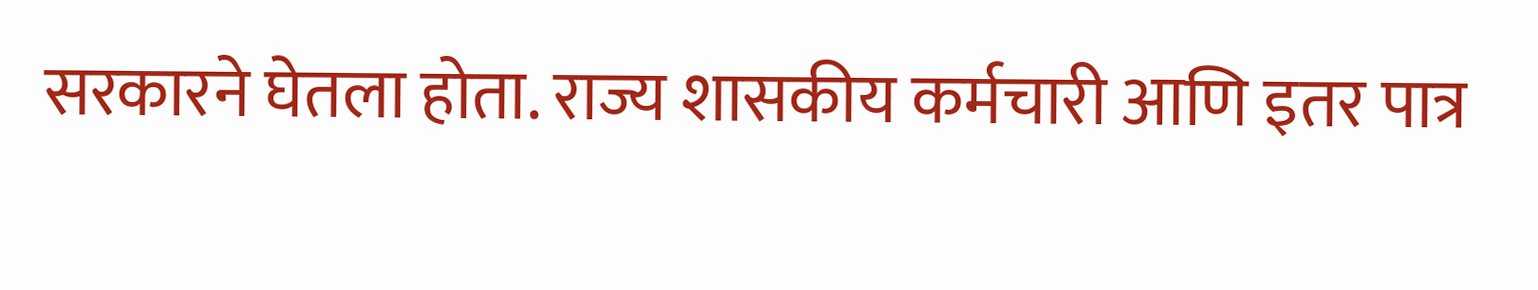सरकारने घेतला होता. राज्य शासकीय कर्मचारी आणि इतर पात्र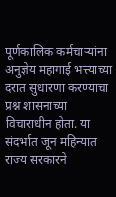पूर्णकालिक कर्मचाऱ्यांना अनुज्ञेय महागाई भत्त्याच्या दरात सुधारणा करण्याचा प्रश्न शासनाच्या विचाराधीन होता. या संदर्भात जून महिन्यात राज्य सरकारने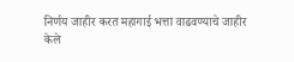निर्णय जाहीर करत महागाई भत्ता वाढवण्याचे जाहीर केले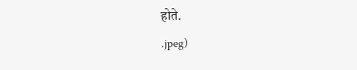होते.
.jpeg)